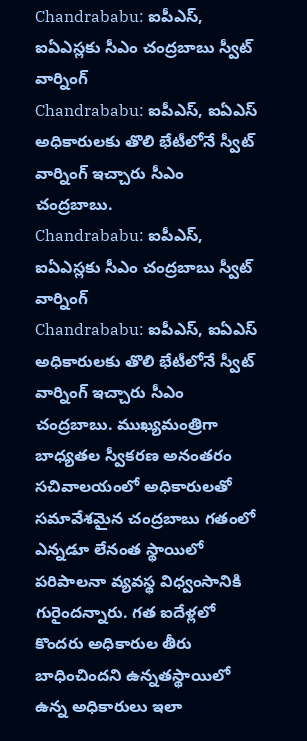Chandrababu: ఐపీఎస్, ఐఏఎస్లకు సీఎం చంద్రబాబు స్వీట్ వార్నింగ్
Chandrababu: ఐపీఎస్, ఐఏఎస్ అధికారులకు తొలి భేటీలోనే స్వీట్ వార్నింగ్ ఇచ్చారు సీఎం చంద్రబాబు.
Chandrababu: ఐపీఎస్, ఐఏఎస్లకు సీఎం చంద్రబాబు స్వీట్ వార్నింగ్
Chandrababu: ఐపీఎస్, ఐఏఎస్ అధికారులకు తొలి భేటీలోనే స్వీట్ వార్నింగ్ ఇచ్చారు సీఎం చంద్రబాబు. ముఖ్యమంత్రిగా బాధ్యతల స్వీకరణ అనంతరం సచివాలయంలో అధికారులతో సమావేశమైన చంద్రబాబు గతంలో ఎన్నడూ లేనంత స్థాయిలో పరిపాలనా వ్యవస్థ విధ్వంసానికి గురైందన్నారు. గత ఐదేళ్లలో కొందరు అధికారుల తీరు బాధించిందని ఉన్నతస్థాయిలో ఉన్న అధికారులు ఇలా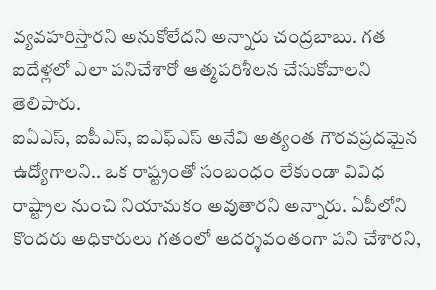వ్యవహరిస్తారని అనుకోలేదని అన్నారు చంద్రబాబు. గత ఐదేళ్లలో ఎలా పనిచేశారో ఆత్మపరిశీలన చేసుకోవాలని తెలిపారు.
ఐఏఎస్, ఐపీఎస్, ఐఎఫ్ఎస్ అనేవి అత్యంత గౌరవప్రదమైన ఉద్యోగాలని.. ఒక రాష్ట్రంతో సంబంధం లేకుండా వివిధ రాష్ట్రాల నుంచి నియామకం అవుతారని అన్నారు. ఏపీలోని కొందరు అధికారులు గతంలో ఆదర్శవంతంగా పని చేశారని,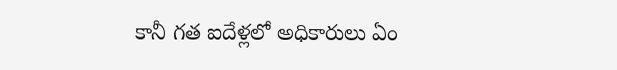కానీ గత ఐదేళ్లలో అధికారులు ఏం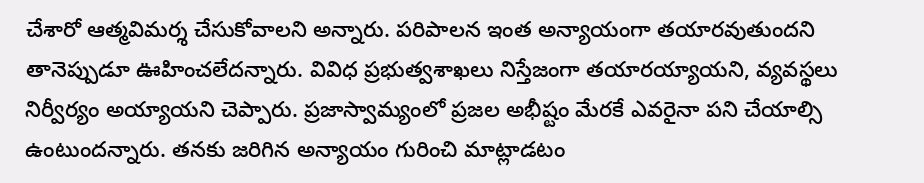చేశారో ఆత్మవిమర్శ చేసుకోవాలని అన్నారు. పరిపాలన ఇంత అన్యాయంగా తయారవుతుందని తానెప్పుడూ ఊహించలేదన్నారు. వివిధ ప్రభుత్వశాఖలు నిస్తేజంగా తయారయ్యాయని, వ్యవస్థలు నిర్వీర్యం అయ్యాయని చెప్పారు. ప్రజాస్వామ్యంలో ప్రజల అభీష్టం మేరకే ఎవరైనా పని చేయాల్సి ఉంటుందన్నారు. తనకు జరిగిన అన్యాయం గురించి మాట్లాడటం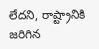లేదని, రాష్ట్రానికి జరిగిన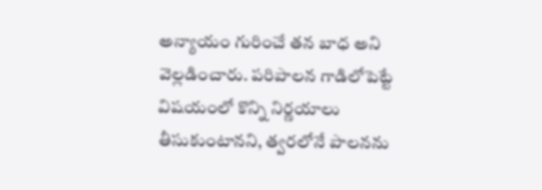అన్యాయం గురించే తన బాధ అని వెల్లడించారు. పరిపాలన గాడిలోపెట్టే విషయంలో కొన్ని నిర్ణయాలు తీసుకుంటానని, త్వరలోనే పాలనను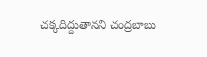చక్కదిద్దుతానని చంద్రబాబు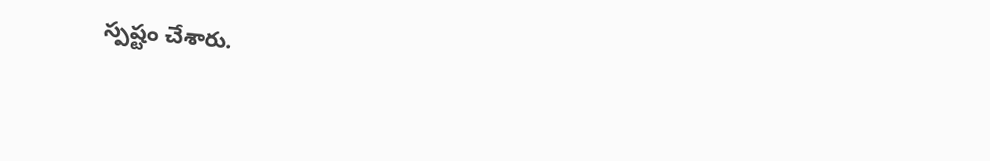స్పష్టం చేశారు.